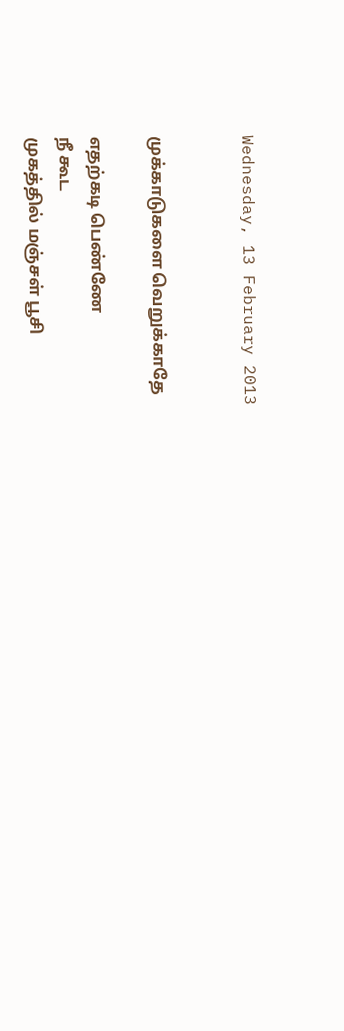Wednesday, 13 February 2013


முக்காடுகளை வெறுக்காதே

எதற்கடி பெண்ணே
நீ கூட
முகத்தில் மஞ்சள் பூசி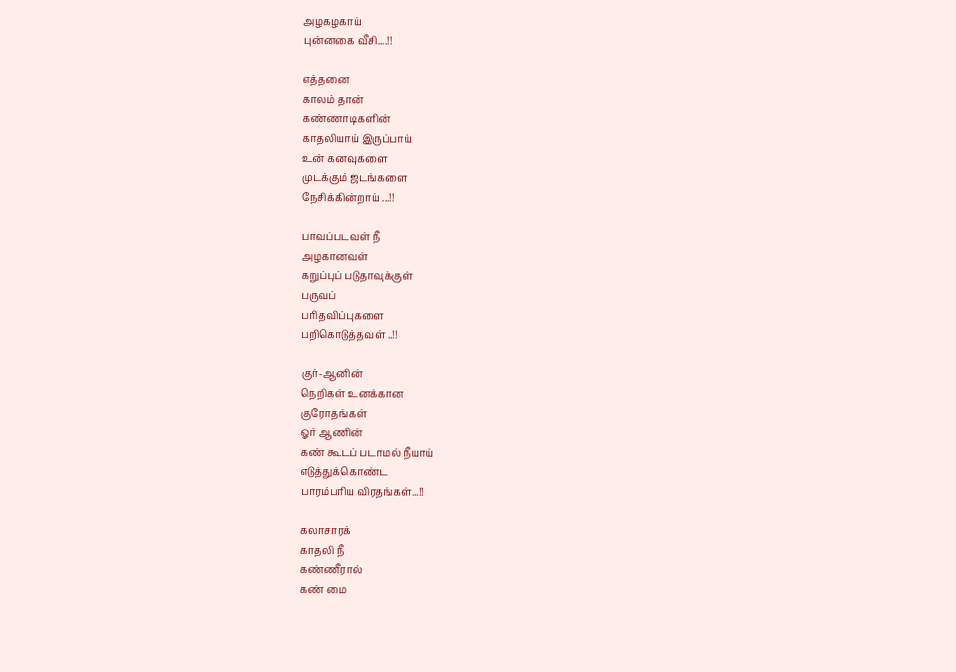அழகழகாய்
புன்னகை வீசி....!!

எத்தனை
காலம் தான்
கண்ணாடிகளின்
காதலியாய் இருப்பாய்
உன் கனவுகளை
முடக்கும் ஜடங்களை
நேசிக்கின்றாய் ...!!

பாவப்படவள் நீ
அழகானவள்
கறுப்புப் படுதாவுக்குள்
பருவப்
பரிதவிப்புகளை
பறிகொடுத்தவள் ..!!

குர்-ஆனின்
நெறிகள் உனக்கான
குரோதங்கள்
ஓர் ஆணின்
கண் கூடப் படாமல் நீயாய்
எடுத்துக்கொண்ட
பாரம்பரிய விரதங்கள்...!!

கலாசாரக்
காதலி நீ
கண்ணீரால்
கண் மை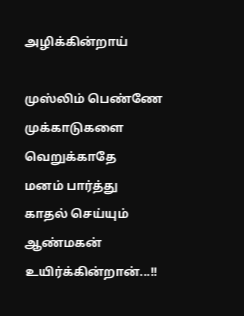அழிக்கின்றாய்

முஸ்லிம் பெண்ணே
முக்காடுகளை
வெறுக்காதே
மனம் பார்த்து
காதல் செய்யும்
ஆண்மகன் உயிர்க்கின்றான்...!!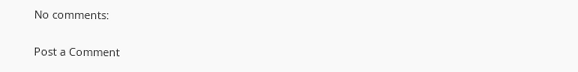No comments:

Post a Comment